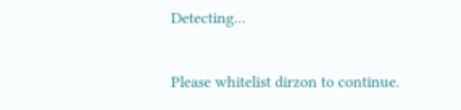Detecting...

Please whitelist dirzon to continue.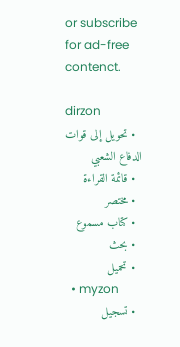or subscribe for ad-free contenct.

dirzon
  • تحويل إلى قوات الدفاع الشعبي
  • قائمة القراءة
  • مختصر
  • كتاب مسموع
  • بحث
  • تحميل
  • myzon
  • تسجيل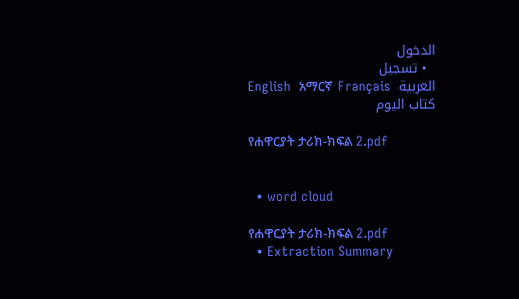الدخول
  • تسجيل
English  አማርኛ  Français  العربية
كتاب اليوم

የሐዋርያት ታሪክ-ክፍል 2.pdf


  • word cloud

የሐዋርያት ታሪክ-ክፍል 2.pdf
  • Extraction Summary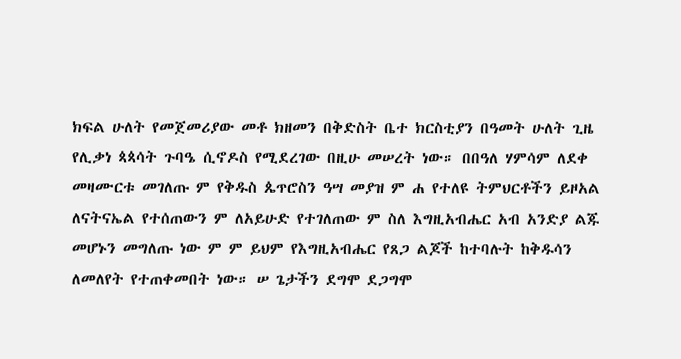ክፍል ሁለት የመጀመሪያው መቶ ክዘመን በቅድስት ቤተ ክርስቲያን በዓመት ሁለት ጊዜ የሊቃነ ጳጳሳት ጉባዔ ሲኖዶስ የሚደረገው በዚሁ መሠረት ነው። በበዓለ ሃምሳም ለደቀ መዛሙርቱ መገለጡ ም የቅዱስ ጴጥሮስን ዓሣ መያዝ ም ሐ የተለዩ ትምህርቶችን ይዞአል ለናትናኤል የተሰጠውን ም ለአይሁድ የተገለጠው ም ስለ እግዚአብሔር አብ አንድያ ልጁ መሆኑን መግለጡ ነው ም ም ይህም የእግዚአብሔር የጸጋ ልጆች ከተባሉት ከቅዱሳን ለመለየት የተጠቀመበት ነው። ሠ ጌታችን ደግሞ ደጋግሞ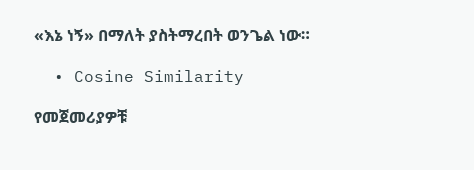«እኔ ነኝ» በማለት ያስትማረበት ወንጌል ነው።

  • Cosine Similarity

የመጀመሪያዎቹ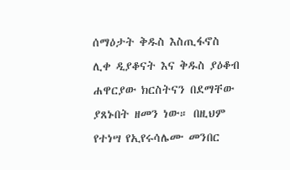ሰማዕታት ቅዱስ እስጢፋኖስ ሊቀ ዲያቆናት እና ቅዱስ ያዕቆብ ሐዋርያው ክርስትናን በደማቸው ያጸኑበት ዘመን ነው። በዚህም የተነሣ የኢየሩሳሌሙ መንበር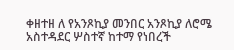ቀዘተዘ ለ የአንጾኪያ መንበር አንጾኪያ ለሮሜ አስተዳደር ሦስተኛ ከተማ የነበረች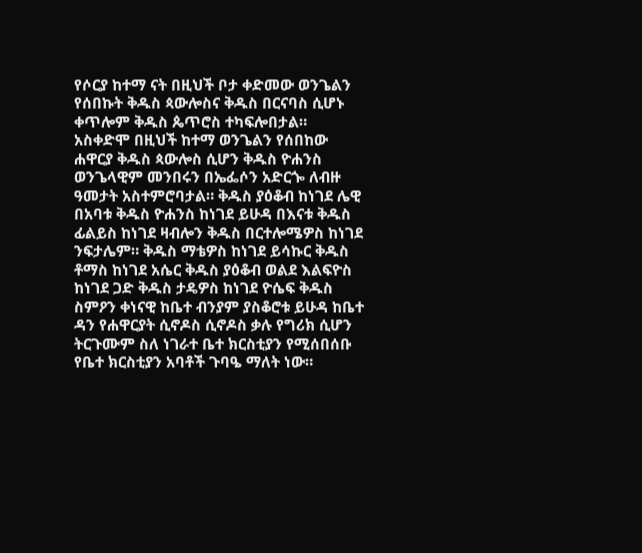የሶርያ ከተማ ናት በዚህች ቦታ ቀድመው ወንጌልን የሰበኩት ቅዱስ ጳውሎስና ቅዱስ በርናባስ ሲሆኑ ቀጥሎም ቅዱስ ጴጥሮስ ተካፍሎበታል። አስቀድሞ በዚህች ከተማ ወንጌልን የሰበከው ሐዋርያ ቅዱስ ጳውሎስ ሲሆን ቅዱስ ዮሐንስ ወንጌላዊም መንበሩን በኤፌሶን አድርጐ ለብዙ ዓመታት አስተምሮባታል። ቅዱስ ያዕቆብ ከነገደ ሌዊ በአባቱ ቅዱስ ዮሐንስ ከነገደ ይሁዳ በእናቱ ቅዱስ ፊልይስ ከነገደ ዛብሎን ቅዱስ በርተሎሜዎስ ከነገደ ንፍታሌም። ቅዱስ ማቴዎስ ከነገደ ይሳኩር ቅዱስ ቶማስ ከነገደ አሴር ቅዱስ ያዕቆብ ወልደ እልፍዮስ ከነገደ ጋድ ቅዱስ ታዴዎስ ከነገደ ዮሴፍ ቅዱስ ስምዖን ቀነናዊ ከቤተ ብንያም ያስቆሮቱ ይሁዳ ከቤተ ዳን የሐዋርያት ሲኖዶስ ሲኖዶስ ቃሉ የግሪክ ሲሆን ትርጉሙም ስለ ነገራተ ቤተ ክርስቲያን የሚሰበሰቡ የቤተ ክርስቲያን አባቶች ጉባዔ ማለት ነው።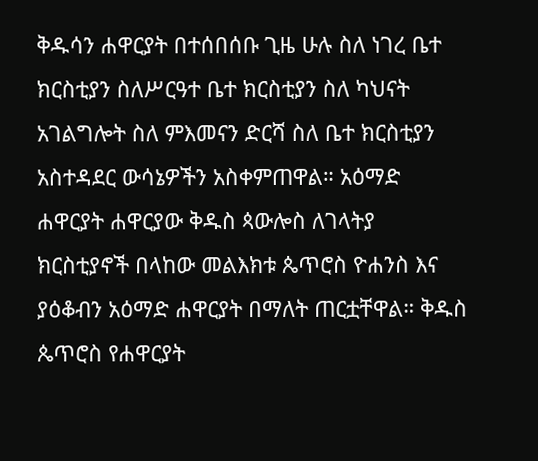ቅዱሳን ሐዋርያት በተሰበሰቡ ጊዜ ሁሉ ስለ ነገረ ቤተ ክርስቲያን ስለሥርዓተ ቤተ ክርስቲያን ስለ ካህናት አገልግሎት ስለ ምእመናን ድርሻ ስለ ቤተ ክርስቲያን አስተዳደር ውሳኔዎችን አስቀምጠዋል። አዕማድ ሐዋርያት ሐዋርያው ቅዱስ ጳውሎስ ለገላትያ ክርስቲያኖች በላከው መልእክቱ ጴጥሮስ ዮሐንስ እና ያዕቆብን አዕማድ ሐዋርያት በማለት ጠርቷቸዋል። ቅዱስ ጴጥሮስ የሐዋርያት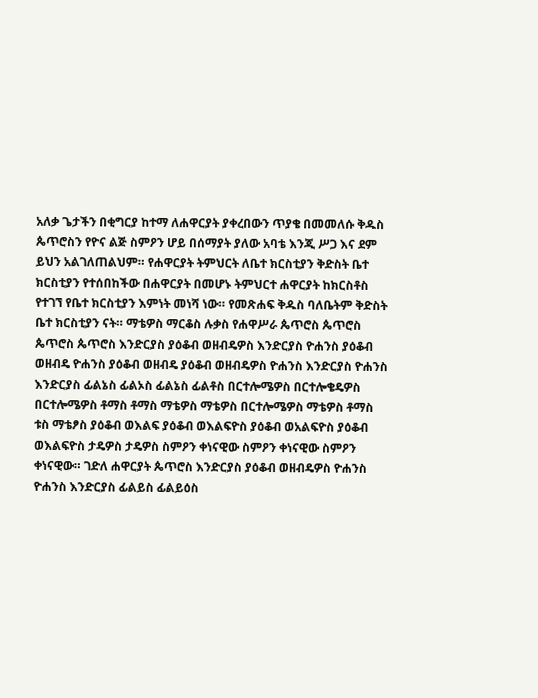አለቃ ጌታችን በቂግርያ ከተማ ለሐዋርያት ያቀረበውን ጥያቄ በመመለሱ ቅዱስ ጴጥሮስን የዮና ልጅ ስምዖን ሆይ በሰማያት ያለው አባቴ እንጂ ሥጋ እና ደም ይህን አልገለጠልህም። የሐዋርያት ትምህርት ለቤተ ክርስቲያን ቅድስት ቤተ ክርስቲያን የተሰበከችው በሐዋርያት በመሆኑ ትምህርተ ሐዋርያት ከክርስቶስ የተገኘ የቤተ ክርስቲያን እምነት መነሻ ነው። የመጽሐፍ ቅዱስ ባለቤትም ቅድስት ቤተ ክርስቲያን ናት። ማቴዎስ ማርቆስ ሉቃስ የሐዋሥራ ጴጥሮስ ጴጥሮስ ጴጥሮስ ጴጥሮስ እንድርያስ ያዕቆብ ወዘብዴዎስ እንድርያስ ዮሐንስ ያዕቆብ ወዘብዴ ዮሐንስ ያዕቆብ ወዘብዴ ያዕቆብ ወዘብዴዎስ ዮሐንስ እንድርያስ ዮሐንስ እንድርያስ ፊልኔስ ፊልኦስ ፊልኔስ ፊልቶስ በርተሎሜዎስ በርተሎቄዴዎስ በርተሎሜዎስ ቶማስ ቶማስ ማቴዎስ ማቴዎስ በርተሎሜዎስ ማቴዎስ ቶማስ ቱስ ማቴፆስ ያዕቆብ ወእልፍ ያዕቆብ ወእልፍዮስ ያዕቆብ ወአልፍዮስ ያዕቆብ ወእልፍዮስ ታዴዎስ ታዴዎስ ስምዖን ቀነናዊው ስምዖን ቀነናዊው ስምዖን ቀነናዊው። ገድለ ሐዋርያት ጴጥሮስ እንድርያስ ያዕቆብ ወዘብዴዎስ ዮሐንስ ዮሐንስ እንድርያስ ፊልይስ ፊልይዕስ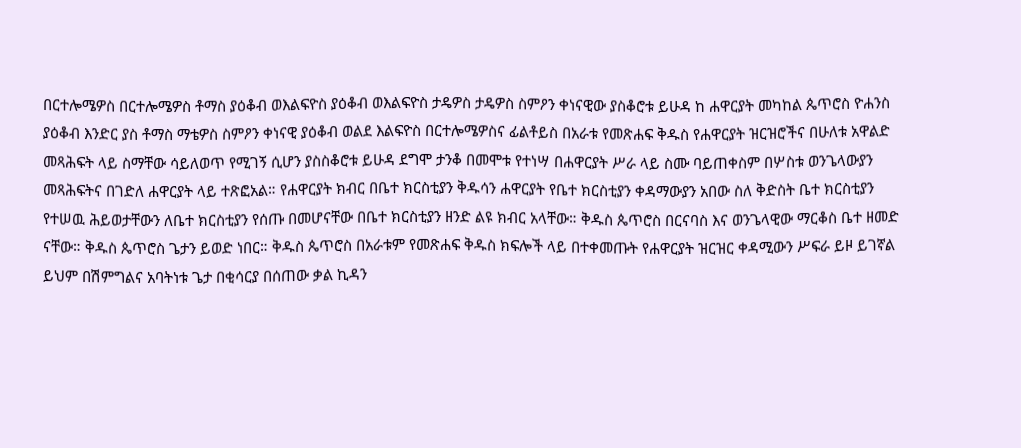በርተሎሜዎስ በርተሎሜዎስ ቶማስ ያዕቆብ ወእልፍዮስ ያዕቆብ ወእልፍዮስ ታዴዎስ ታዴዎስ ስምዖን ቀነናዊው ያስቆሮቱ ይሁዳ ከ ሐዋርያት መካከል ጴጥሮስ ዮሐንስ ያዕቆብ እንድር ያስ ቶማስ ማቴዎስ ስምዖን ቀነናዊ ያዕቆብ ወልደ እልፍዮስ በርተሎሜዎስና ፊልቶይስ በአራቱ የመጽሐፍ ቅዱስ የሐዋርያት ዝርዝሮችና በሁለቱ አዋልድ መጻሕፍት ላይ ስማቸው ሳይለወጥ የሚገኝ ሲሆን ያስስቆሮቱ ይሁዳ ደግሞ ታንቆ በመሞቱ የተነሣ በሐዋርያት ሥራ ላይ ስሙ ባይጠቀስም በሦስቱ ወንጌላውያን መጻሕፍትና በገድለ ሐዋርያት ላይ ተጽፎአል። የሐዋርያት ክብር በቤተ ክርስቲያን ቅዱሳን ሐዋርያት የቤተ ክርስቲያን ቀዳማውያን አበው ስለ ቅድስት ቤተ ክርስቲያን የተሠዉ ሕይወታቸውን ለቤተ ክርስቲያን የሰጡ በመሆናቸው በቤተ ክርስቲያን ዘንድ ልዩ ክብር አላቸው። ቅዱስ ጴጥሮስ በርናባስ እና ወንጌላዊው ማርቆስ ቤተ ዘመድ ናቸው። ቅዱስ ጴጥሮስ ጌታን ይወድ ነበር። ቅዱስ ጴጥሮስ በአራቱም የመጽሐፍ ቅዱስ ክፍሎች ላይ በተቀመጡት የሐዋርያት ዝርዝር ቀዳሚውን ሥፍራ ይዞ ይገኛል ይህም በሽምግልና አባትነቱ ጌታ በቂሳርያ በሰጠው ቃል ኪዳን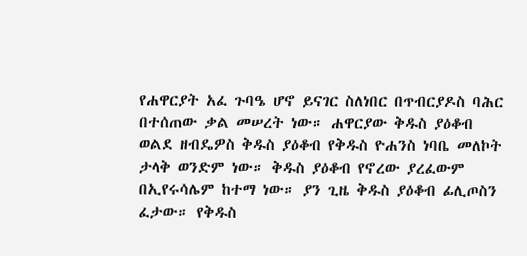የሐዋርያት አፈ ጉባዔ ሆኖ ይናገር ስለነበር በጥብርያዶስ ባሕር በተሰጠው ቃል መሠረት ነው። ሐዋርያው ቅዱስ ያዕቆብ ወልደ ዘብዴዎስ ቅዱስ ያዕቆብ የቅዱስ ዮሐንስ ነባቤ መለኮት ታላቅ ወንድም ነው። ቅዱስ ያዕቆብ የኖረው ያረፈውም በኢየሩሳሌም ከተማ ነው። ያን ጊዜ ቅዱስ ያዕቆብ ፊሊጦስን ፈታው። የቅዱስ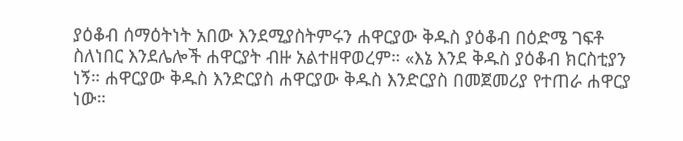ያዕቆብ ሰማዕትነት አበው እንደሚያስትምሩን ሐዋርያው ቅዱስ ያዕቆብ በዕድሜ ገፍቶ ስለነበር እንደሌሎች ሐዋርያት ብዙ አልተዘዋወረም። «እኔ እንደ ቅዱስ ያዕቆብ ክርስቲያን ነኝ። ሐዋርያው ቅዱስ እንድርያስ ሐዋርያው ቅዱስ እንድርያስ በመጀመሪያ የተጠራ ሐዋርያ ነው።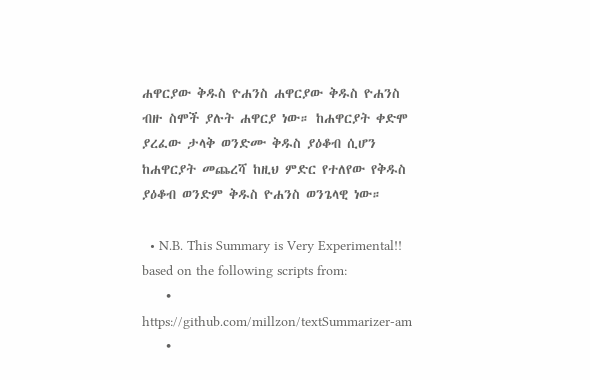ሐዋርያው ቅዱስ ዮሐንስ ሐዋርያው ቅዱስ ዮሐንስ ብዙ ስሞች ያሉት ሐዋርያ ነው። ከሐዋርያት ቀድሞ ያረፈው ታላቅ ወንድሙ ቅዱስ ያዕቆብ ሲሆን ከሐዋርያት መጨረሻ ከዚህ ምድር የተለየው የቅዱስ ያዕቆብ ወንድም ቅዱስ ዮሐንስ ወንጌላዊ ነው።

  • N.B. This Summary is Very Experimental!! based on the following scripts from:
    • https://github.com/millzon/textSummarizer-am
    •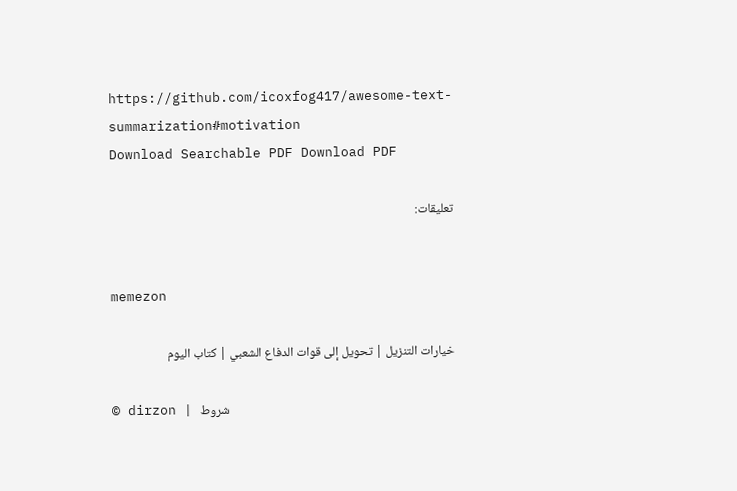https://github.com/icoxfog417/awesome-text-summarization#motivation
Download Searchable PDF Download PDF

تعليقات:


memezon

خيارات التنزيل | تحويل إلى قوات الدفاع الشعبي | كتاب اليوم

© dirzon | شروط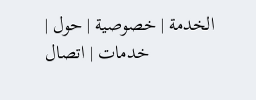الخدمة | خصوصية | حول | خدمات | اتصال